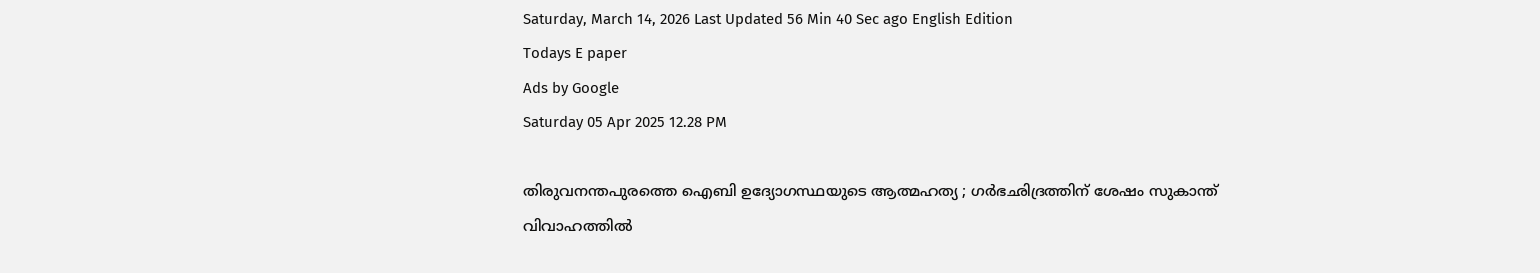Saturday, March 14, 2026 Last Updated 56 Min 40 Sec ago English Edition
Todays E paper
Ads by Google
Saturday 05 Apr 2025 12.28 PM

തിരുവനന്തപുരത്തെ ഐബി ഉദ്യോഗസ്ഥയുടെ ആത്മഹത്യ ; ഗര്‍ഭഛിദ്രത്തിന് ശേഷം സുകാന്ത് വിവാഹത്തില്‍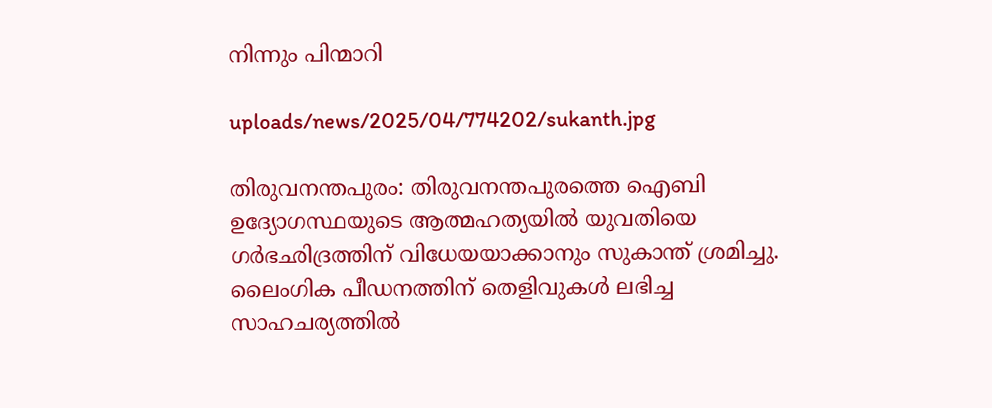നിന്നും പിന്മാറി

uploads/news/2025/04/774202/sukanth.jpg

തിരുവനന്തപുരം: തിരുവനന്തപുരത്തെ ഐബി ഉദ്യോഗസ്ഥയുടെ ആത്മഹത്യയില്‍ യുവതിയെ ഗര്‍ഭഛിദ്രത്തിന് വിധേയയാക്കാനും സുകാന്ത് ശ്രമിച്ചു. ലൈംഗിക പീഡനത്തിന് തെളിവുകള്‍ ലഭിച്ച സാഹചര്യത്തില്‍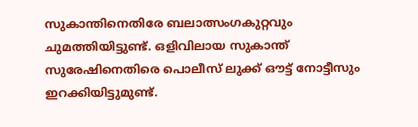സുകാന്തിനെതിരേ ബലാത്സംഗകുറ്റവും ചുമത്തിയിട്ടുണ്ട്. ഒളിവിലായ സുകാന്ത് സുരേഷിനെതിരെ പൊലീസ് ലുക്ക് ഔട്ട് നോട്ടീസും ഇറക്കിയിട്ടുമുണ്ട്.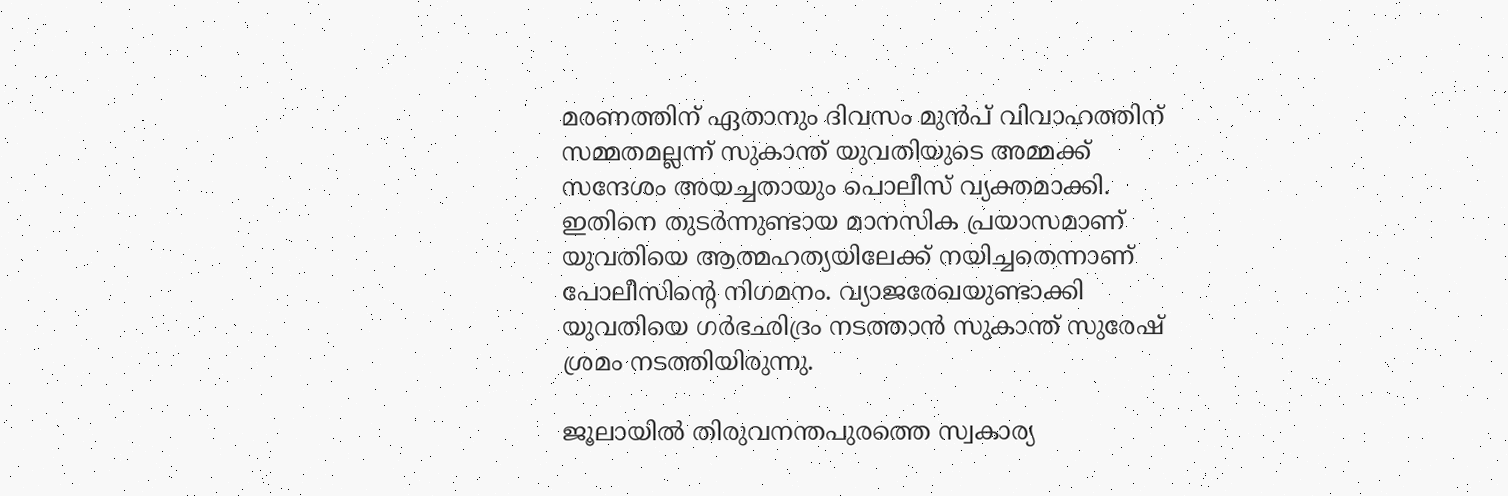മരണത്തിന് ഏതാനും ദിവസം മുന്‍പ് വിവാഹത്തിന് സമ്മതമല്ലന്ന് സുകാന്ത് യുവതിയുടെ അമ്മക്ക് സന്ദേശം അയച്ചതായും പൊലീസ് വ്യക്തമാക്കി. ഇതിനെ തുടര്‍ന്നുണ്ടായ മാനസിക പ്രയാസമാണ് യുവതിയെ ആത്മഹത്യയിലേക്ക് നയിച്ചതെന്നാണ് പോലീസിന്റെ നിഗമനം. വ്യാജരേഖയുണ്ടാക്കി യുവതിയെ ഗര്‍ഭഛിദ്രം നടത്താന്‍ സുകാന്ത് സുരേഷ് ശ്രമം നടത്തിയിരുന്നു.

ജൂലായില്‍ തിരുവനന്തപുരത്തെ സ്വകാര്യ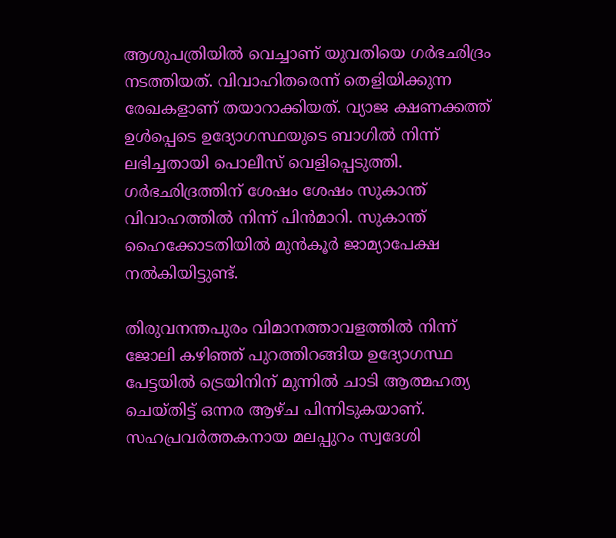ആശുപത്രിയില്‍ വെച്ചാണ് യുവതിയെ ഗര്‍ഭഛിദ്രം നടത്തിയത്. വിവാഹിതരെന്ന് തെളിയിക്കുന്ന രേഖകളാണ് തയാറാക്കിയത്. വ്യാജ ക്ഷണക്കത്ത് ഉള്‍പ്പെടെ ഉദ്യോഗസ്ഥയുടെ ബാഗില്‍ നിന്ന് ലഭിച്ചതായി പൊലീസ് വെളിപ്പെടുത്തി. ഗര്‍ഭഛിദ്രത്തിന് ശേഷം ശേഷം സുകാന്ത് വിവാഹത്തില്‍ നിന്ന് പിന്‍മാറി. സുകാന്ത് ഹൈക്കോടതിയില്‍ മുന്‍കൂര്‍ ജാമ്യാപേക്ഷ നല്‍കിയിട്ടുണ്ട്.

തിരുവനന്തപുരം വിമാനത്താവളത്തില്‍ നിന്ന് ജോലി കഴിഞ്ഞ് പുറത്തിറങ്ങിയ ഉദ്യോഗസ്ഥ പേട്ടയില്‍ ട്രെയിനിന് മുന്നില്‍ ചാടി ആത്മഹത്യ ചെയ്തിട്ട് ഒന്നര ആഴ്ച പിന്നിടുകയാണ്. സഹപ്രവര്‍ത്തകനായ മലപ്പുറം സ്വദേശി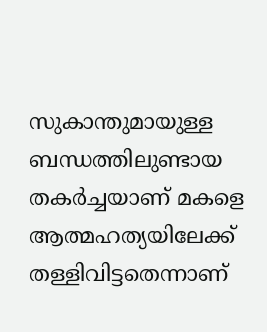സുകാന്തുമായുള്ള ബന്ധത്തിലുണ്ടായ തകര്‍ച്ചയാണ് മകളെ ആത്മഹത്യയിലേക്ക് തള്ളിവിട്ടതെന്നാണ്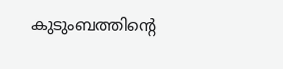കുടുംബത്തിന്റെ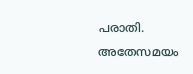പരാതി. അതേസമയം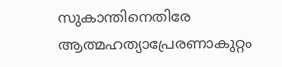സുകാന്തിനെതിരേ ആത്മഹത്യാപ്രേരണാകുറ്റം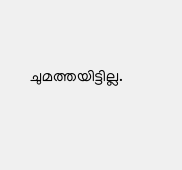ചുമത്തയിട്ടില്ല.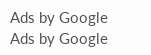Ads by Google
Ads by Google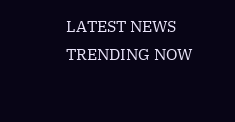LATEST NEWS
TRENDING NOW